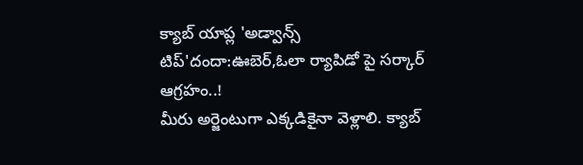క్యాబ్ యాప్ల 'అడ్వాన్స్ టిప్'దందా:ఊబెర్,ఓలా ర్యాపిడో పై సర్కార్ ఆగ్రహం..!
మీరు అర్జెంటుగా ఎక్కడికైనా వెళ్లాలి. క్యాబ్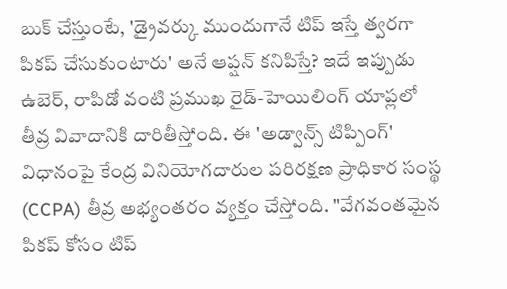బుక్ చేస్తుంటే, 'డ్రైవర్కు ముందుగానే టిప్ ఇస్తే త్వరగా పికప్ చేసుకుంటారు' అనే ఆప్షన్ కనిపిస్తే? ఇదే ఇప్పుడు ఉబెర్, రాపిడో వంటి ప్రముఖ రైడ్-హెయిలింగ్ యాప్లలో తీవ్ర వివాదానికి దారితీస్తోంది. ఈ 'అడ్వాన్స్ టిప్పింగ్' విధానంపై కేంద్ర వినియోగదారుల పరిరక్షణ ప్రాధికార సంస్థ (CCPA) తీవ్ర అభ్యంతరం వ్యక్తం చేస్తోంది. "వేగవంతమైన పికప్ కోసం టిప్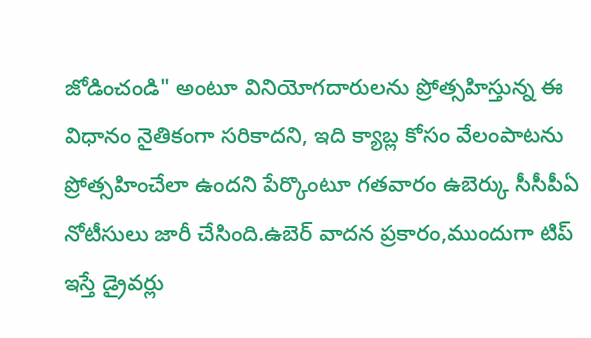జోడించండి" అంటూ వినియోగదారులను ప్రోత్సహిస్తున్న ఈ విధానం నైతికంగా సరికాదని, ఇది క్యాబ్ల కోసం వేలంపాటను ప్రోత్సహించేలా ఉందని పేర్కొంటూ గతవారం ఉబెర్కు సీసీపీఏ నోటీసులు జారీ చేసింది.ఉబెర్ వాదన ప్రకారం,ముందుగా టిప్ ఇస్తే డ్రైవర్లు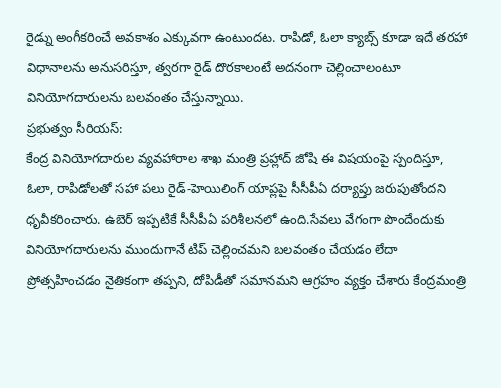రైడ్ను అంగీకరించే అవకాశం ఎక్కువగా ఉంటుందట. రాపిడో, ఓలా క్యాబ్స్ కూడా ఇదే తరహా విధానాలను అనుసరిస్తూ, త్వరగా రైడ్ దొరకాలంటే అదనంగా చెల్లించాలంటూ వినియోగదారులను బలవంతం చేస్తున్నాయి.
ప్రభుత్వం సీరియస్:
కేంద్ర వినియోగదారుల వ్యవహారాల శాఖ మంత్రి ప్రహ్లాద్ జోషి ఈ విషయంపై స్పందిస్తూ, ఓలా, రాపిడోలతో సహా పలు రైడ్-హెయిలింగ్ యాప్లపై సీసీపీఏ దర్యాప్తు జరుపుతోందని ధృవీకరించారు. ఉబెర్ ఇప్పటికే సీసీపీఏ పరిశీలనలో ఉంది.సేవలు వేగంగా పొందేందుకు వినియోగదారులను ముందుగానే టిప్ చెల్లించమని బలవంతం చేయడం లేదా ప్రోత్సహించడం నైతికంగా తప్పని, దోపిడీతో సమానమని ఆగ్రహం వ్యక్తం చేశారు కేంద్రమంత్రి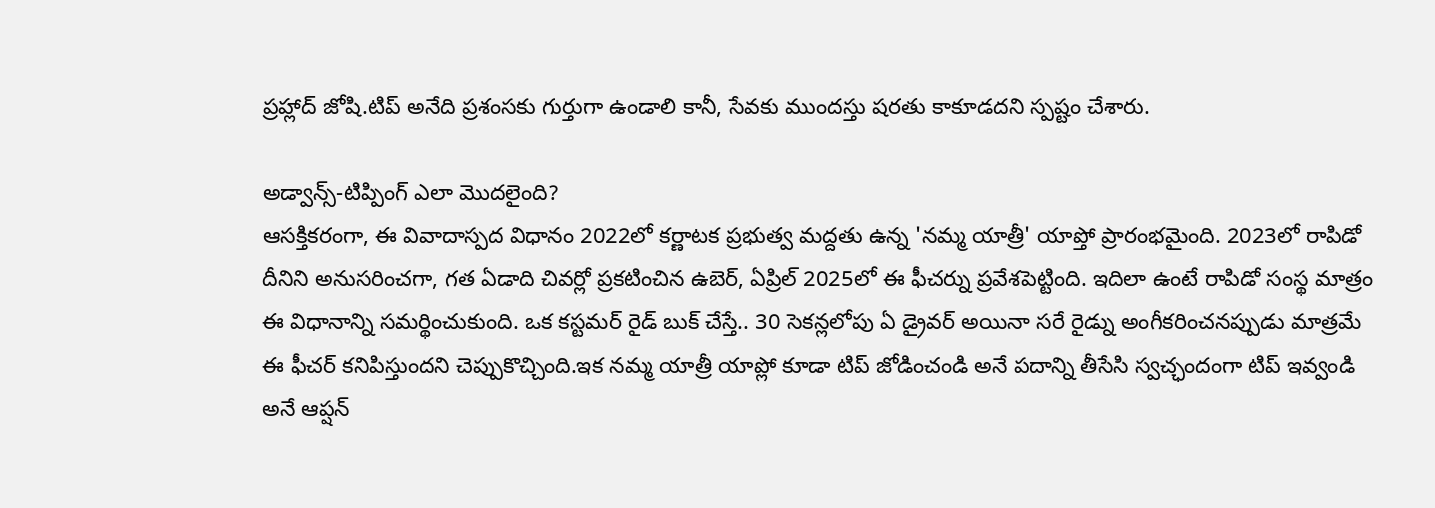ప్రహ్లాద్ జోషి.టిప్ అనేది ప్రశంసకు గుర్తుగా ఉండాలి కానీ, సేవకు ముందస్తు షరతు కాకూడదని స్పష్టం చేశారు.

అడ్వాన్స్-టిప్పింగ్ ఎలా మొదలైంది?
ఆసక్తికరంగా, ఈ వివాదాస్పద విధానం 2022లో కర్ణాటక ప్రభుత్వ మద్దతు ఉన్న 'నమ్మ యాత్రీ' యాప్తో ప్రారంభమైంది. 2023లో రాపిడో దీనిని అనుసరించగా, గత ఏడాది చివర్లో ప్రకటించిన ఉబెర్, ఏప్రిల్ 2025లో ఈ ఫీచర్ను ప్రవేశపెట్టింది. ఇదిలా ఉంటే రాపిడో సంస్థ మాత్రం ఈ విధానాన్ని సమర్థించుకుంది. ఒక కస్టమర్ రైడ్ బుక్ చేస్తే.. 30 సెకన్లలోపు ఏ డ్రైవర్ అయినా సరే రైడ్ను అంగీకరించనప్పుడు మాత్రమే ఈ ఫీచర్ కనిపిస్తుందని చెప్పుకొచ్చింది.ఇక నమ్మ యాత్రీ యాప్లో కూడా టిప్ జోడించండి అనే పదాన్ని తీసేసి స్వచ్ఛందంగా టిప్ ఇవ్వండి అనే ఆప్షన్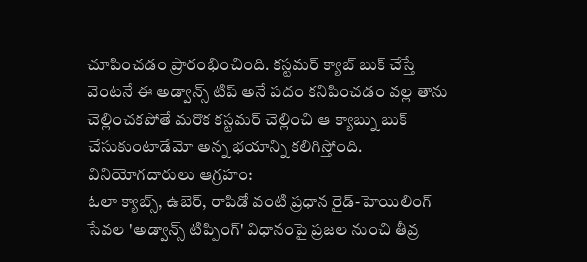చూపించడం ప్రారంభించింది. కస్టమర్ క్యాబ్ బుక్ చేస్తే వెంటనే ఈ అడ్వాన్స్ టిప్ అనే పదం కనిపించడం వల్ల తాను చెల్లించకపోతే మరొక కస్టమర్ చెల్లించి ఆ క్యాబ్ను బుక్ చేసుకుంటాడేమో అన్న భయాన్ని కలిగిస్తోంది.
వినియోగదారులు ఆగ్రహం:
ఓలా క్యాబ్స్, ఉబెర్, రాపిడో వంటి ప్రధాన రైడ్-హెయిలింగ్ సేవల 'అడ్వాన్స్ టిప్పింగ్' విధానంపై ప్రజల నుంచి తీవ్ర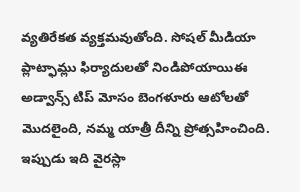వ్యతిరేకత వ్యక్తమవుతోంది. సోషల్ మీడియా ప్లాట్ఫామ్లు ఫిర్యాదులతో నిండిపోయాయిఈ అడ్వాన్స్ టిప్ మోసం బెంగళూరు ఆటోలతో మొదలైంది, నమ్మ యాత్రీ దీన్ని ప్రోత్సహించింది. ఇప్పుడు ఇది వైరస్లా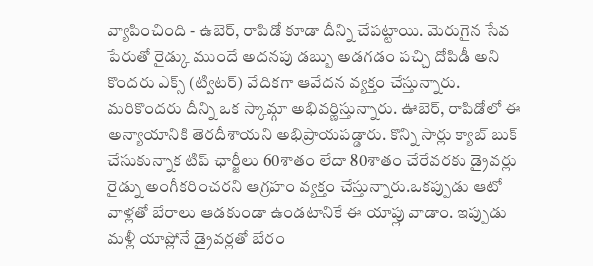వ్యాపించింది - ఉబెర్, రాపిడో కూడా దీన్ని చేపట్టాయి. మెరుగైన సేవ పేరుతో రైడ్కు ముందే అదనపు డబ్బు అడగడం పచ్చి దోపిడీ అని కొందరు ఎక్స్ (ట్విటర్) వేదికగా ఆవేదన వ్యక్తం చేస్తున్నారు. మరికొందరు దీన్ని ఒక స్కామ్గా అభివర్ణిస్తున్నారు. ఊబెర్, రాపిడోలో ఈ అన్యాయానికి తెరదీశాయని అభిప్రాయపడ్డారు. కొన్ని సార్లు క్యాబ్ బుక్ చేసుకున్నాక టిప్ ఛార్జీలు 60శాతం లేదా 80శాతం చేరేవరకు డ్రైవర్లు రైడ్ను అంగీకరించరని ఆగ్రహం వ్యక్తం చేస్తున్నారు.ఒకప్పుడు ఆటో వాళ్లతో బేరాలు ఆడకుండా ఉండటానికే ఈ యాప్లు వాడాం. ఇప్పుడు మళ్లీ యాప్లోనే డ్రైవర్లతో బేరం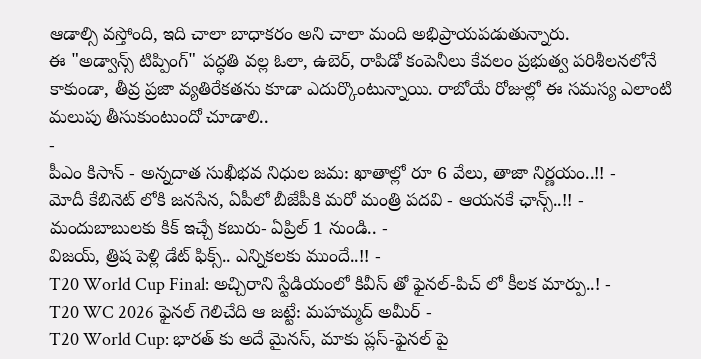ఆడాల్సి వస్తోంది, ఇది చాలా బాధాకరం అని చాలా మంది అభిప్రాయపడుతున్నారు.
ఈ "అడ్వాన్స్ టిప్పింగ్" పద్ధతి వల్ల ఓలా, ఉబెర్, రాపిడో కంపెనీలు కేవలం ప్రభుత్వ పరిశీలనలోనే కాకుండా, తీవ్ర ప్రజా వ్యతిరేకతను కూడా ఎదుర్కొంటున్నాయి. రాబోయే రోజుల్లో ఈ సమస్య ఎలాంటి మలుపు తీసుకుంటుందో చూడాలి..
-
పీఎం కిసాన్ - అన్నదాత సుఖీభవ నిధుల జమ: ఖాతాల్లో రూ 6 వేలు, తాజా నిర్ణయం..!! -
మోదీ కేబినెట్ లోకి జనసేన, ఏపీలో బీజేపీకి మరో మంత్రి పదవి - ఆయనకే ఛాన్స్..!! -
మందుబాబులకు కిక్ ఇచ్చే కబురు- ఏప్రిల్ 1 నుండి.. -
విజయ్, త్రిష పెళ్లి డేట్ ఫిక్స్.. ఎన్నికలకు ముందే..!! -
T20 World Cup Final: అచ్చిరాని స్టేడియంలో కివీస్ తో ఫైనల్-పిచ్ లో కీలక మార్పు..! -
T20 WC 2026 ఫైనల్ గెలిచేది ఆ జట్టే: మహమ్మద్ అమీర్ -
T20 World Cup: భారత్ కు అదే మైనస్, మాకు ప్లస్-ఫైనల్ పై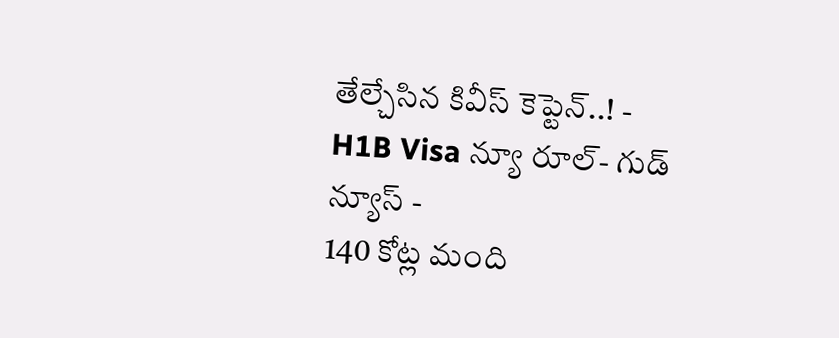తేల్చేసిన కివీస్ కెప్టెన్..! -
H1B Visa న్యూ రూల్- గుడ్ న్యూస్ -
140 కోట్ల మంది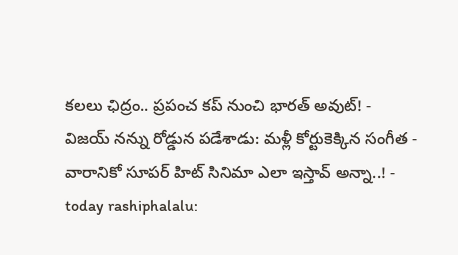కలలు ఛిద్రం.. ప్రపంచ కప్ నుంచి భారత్ అవుట్! -
విజయ్ నన్ను రోడ్డున పడేశాడు: మళ్లీ కోర్టుకెక్కిన సంగీత -
వారానికో సూపర్ హిట్ సినిమా ఎలా ఇస్తావ్ అన్నా..! -
today rashiphalalu: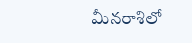మీనరాశిలో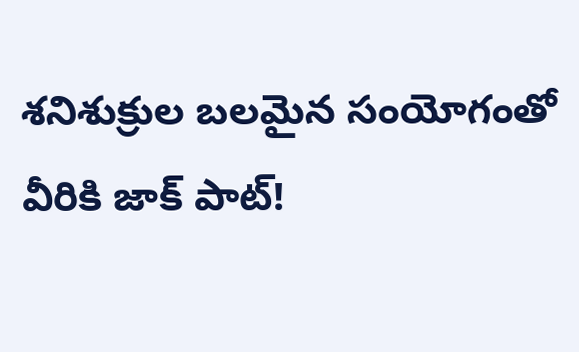శనిశుక్రుల బలమైన సంయోగంతో వీరికి జాక్ పాట్!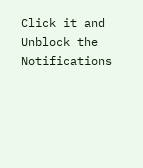Click it and Unblock the Notifications